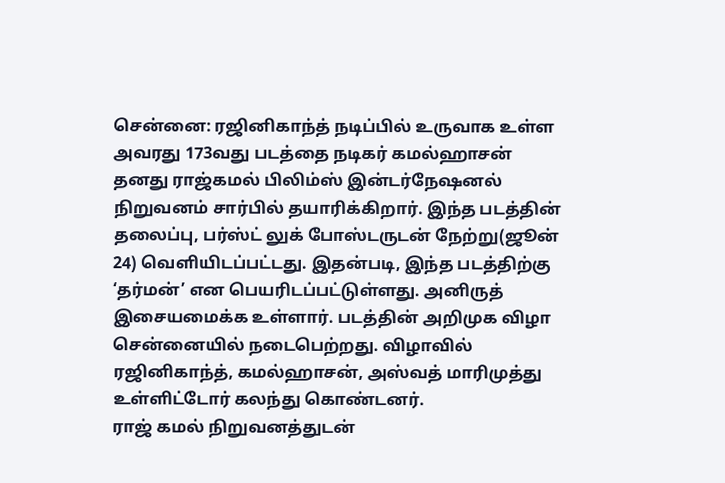சென்னை: ரஜினிகாந்த் நடிப்பில் உருவாக உள்ள அவரது 173வது படத்தை நடிகர் கமல்ஹாசன் தனது ராஜ்கமல் பிலிம்ஸ் இன்டர்நேஷனல் நிறுவனம் சார்பில் தயாரிக்கிறார். இந்த படத்தின் தலைப்பு, பர்ஸ்ட் லுக் போஸ்டருடன் நேற்று(ஜூன் 24) வெளியிடப்பட்டது. இதன்படி, இந்த படத்திற்கு ‘தர்மன்’ என பெயரிடப்பட்டுள்ளது. அனிருத் இசையமைக்க உள்ளார். படத்தின் அறிமுக விழா சென்னையில் நடைபெற்றது. விழாவில் ரஜினிகாந்த், கமல்ஹாசன், அஸ்வத் மாரிமுத்து உள்ளிட்டோர் கலந்து கொண்டனர்.
ராஜ் கமல் நிறுவனத்துடன்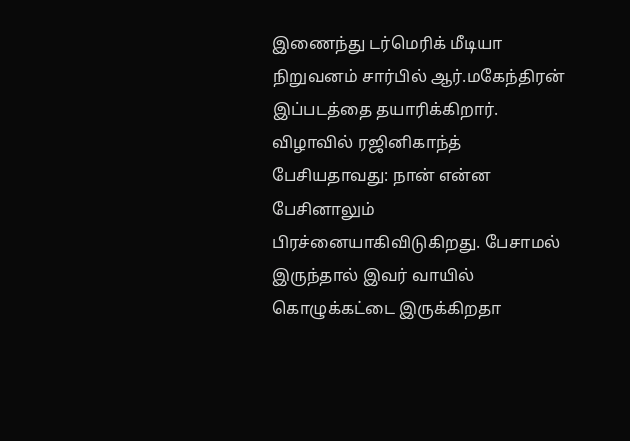இணைந்து டர்மெரிக் மீடியா நிறுவனம் சார்பில் ஆர்.மகேந்திரன் இப்படத்தை தயாரிக்கிறார்.
விழாவில் ரஜினிகாந்த் பேசியதாவது: நான் என்ன பேசினாலும் பிரச்னையாகிவிடுகிறது. பேசாமல் இருந்தால் இவர் வாயில் கொழுக்கட்டை இருக்கிறதா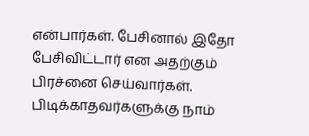என்பார்கள். பேசினால் இதோ பேசிவிட்டார் என அதற்கும் பிரச்னை செய்வார்கள். பிடிக்காதவர்களுக்கு நாம்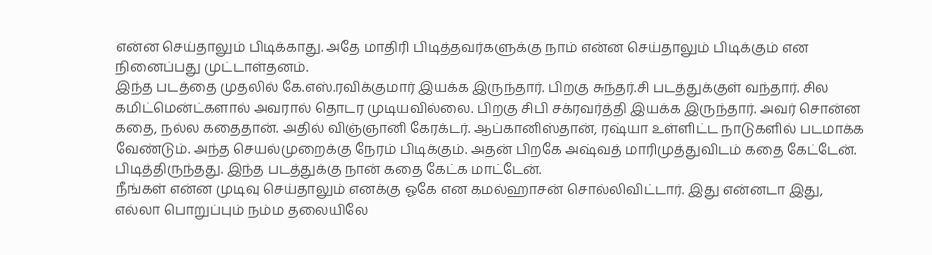என்ன செய்தாலும் பிடிக்காது. அதே மாதிரி பிடித்தவர்களுக்கு நாம் என்ன செய்தாலும் பிடிக்கும் என நினைப்பது முட்டாள்தனம்.
இந்த படத்தை முதலில் கே.எஸ்.ரவிக்குமார் இயக்க இருந்தார். பிறகு சுந்தர்.சி படத்துக்குள் வந்தார். சில கமிட்மென்ட்களால் அவரால் தொடர முடியவில்லை. பிறகு சிபி சக்ரவர்த்தி இயக்க இருந்தார். அவர் சொன்ன கதை, நல்ல கதைதான். அதில் விஞ்ஞானி கேரக்டர். ஆப்கானிஸ்தான், ரஷ்யா உள்ளிட்ட நாடுகளில் படமாக்க வேண்டும். அந்த செயல்முறைக்கு நேரம் பிடிக்கும். அதன் பிறகே அஷ்வத் மாரிமுத்துவிடம் கதை கேட்டேன். பிடித்திருந்தது. இந்த படத்துக்கு நான் கதை கேட்க மாட்டேன்.
நீங்கள் என்ன முடிவு செய்தாலும் எனக்கு ஓகே என கமல்ஹாசன் சொல்லிவிட்டார். இது என்னடா இது, எல்லா பொறுப்பும் நம்ம தலையிலே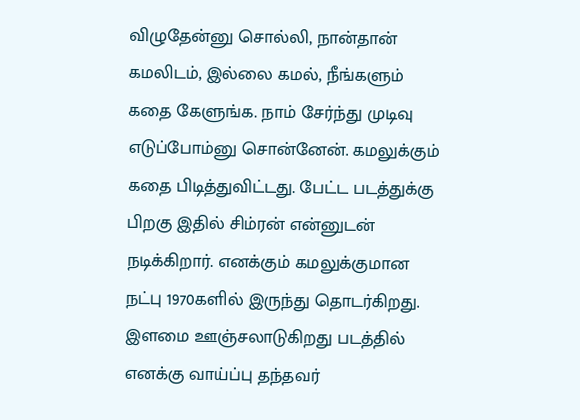விழுதேன்னு சொல்லி, நான்தான் கமலிடம், இல்லை கமல், நீங்களும் கதை கேளுங்க. நாம் சேர்ந்து முடிவு எடுப்போம்னு சொன்னேன். கமலுக்கும் கதை பிடித்துவிட்டது. பேட்ட படத்துக்கு பிறகு இதில் சிம்ரன் என்னுடன் நடிக்கிறார். எனக்கும் கமலுக்குமான நட்பு 1970களில் இருந்து தொடர்கிறது. இளமை ஊஞ்சலாடுகிறது படத்தில் எனக்கு வாய்ப்பு தந்தவர்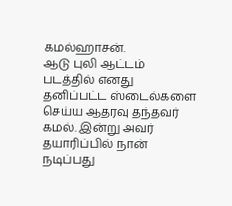கமல்ஹாசன்.
ஆடு புலி ஆட்டம் படத்தில் எனது தனிப்பட்ட ஸ்டைல்களை செய்ய ஆதரவு தந்தவர் கமல். இன்று அவர் தயாரிப்பில் நான் நடிப்பது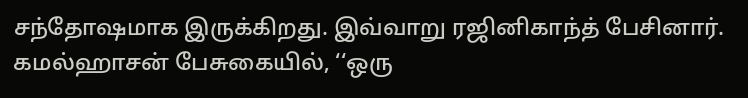சந்தோஷமாக இருக்கிறது. இவ்வாறு ரஜினிகாந்த் பேசினார். கமல்ஹாசன் பேசுகையில், ‘‘ஒரு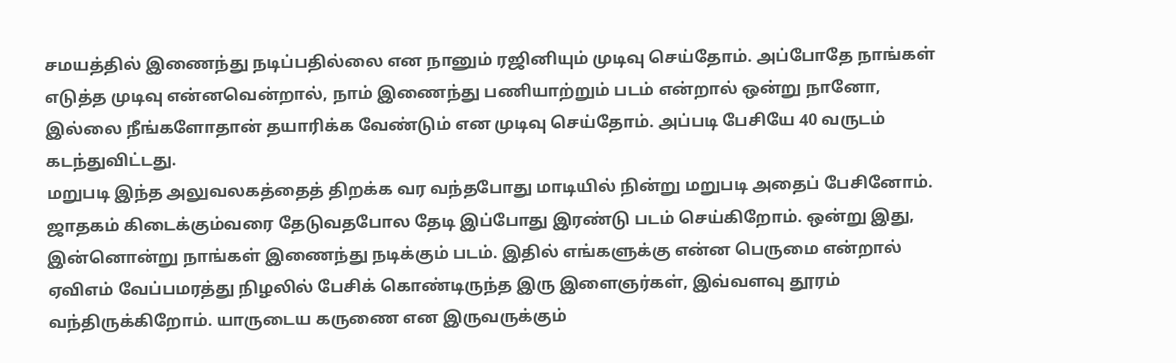சமயத்தில் இணைந்து நடிப்பதில்லை என நானும் ரஜினியும் முடிவு செய்தோம். அப்போதே நாங்கள் எடுத்த முடிவு என்னவென்றால், நாம் இணைந்து பணியாற்றும் படம் என்றால் ஒன்று நானோ, இல்லை நீங்களோதான் தயாரிக்க வேண்டும் என முடிவு செய்தோம். அப்படி பேசியே 40 வருடம் கடந்துவிட்டது.
மறுபடி இந்த அலுவலகத்தைத் திறக்க வர வந்தபோது மாடியில் நின்று மறுபடி அதைப் பேசினோம். ஜாதகம் கிடைக்கும்வரை தேடுவதபோல தேடி இப்போது இரண்டு படம் செய்கிறோம். ஒன்று இது, இன்னொன்று நாங்கள் இணைந்து நடிக்கும் படம். இதில் எங்களுக்கு என்ன பெருமை என்றால் ஏவிஎம் வேப்பமரத்து நிழலில் பேசிக் கொண்டிருந்த இரு இளைஞர்கள், இவ்வளவு தூரம் வந்திருக்கிறோம். யாருடைய கருணை என இருவருக்கும்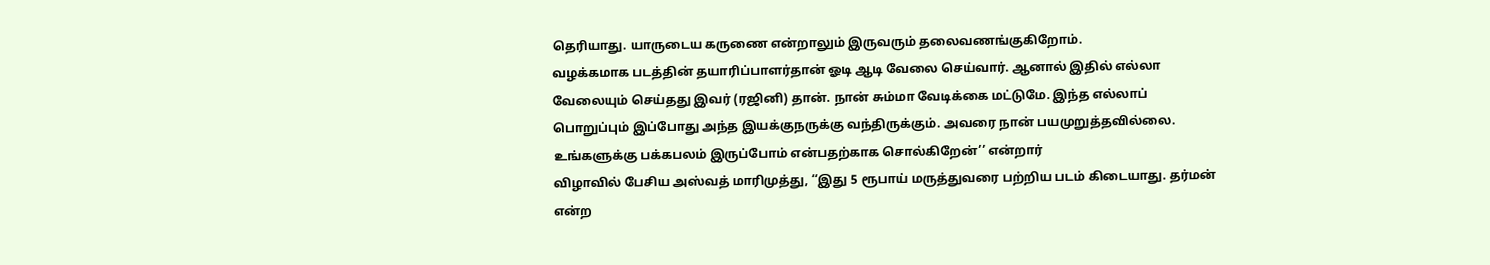தெரியாது. யாருடைய கருணை என்றாலும் இருவரும் தலைவணங்குகிறோம்.
வழக்கமாக படத்தின் தயாரிப்பாளர்தான் ஓடி ஆடி வேலை செய்வார். ஆனால் இதில் எல்லா வேலையும் செய்தது இவர் (ரஜினி) தான். நான் சும்மா வேடிக்கை மட்டுமே. இந்த எல்லாப் பொறுப்பும் இப்போது அந்த இயக்குநருக்கு வந்திருக்கும். அவரை நான் பயமுறுத்தவில்லை. உங்களுக்கு பக்கபலம் இருப்போம் என்பதற்காக சொல்கிறேன்’’ என்றார்
விழாவில் பேசிய அஸ்வத் மாரிமுத்து, ‘‘இது 5 ரூபாய் மருத்துவரை பற்றிய படம் கிடையாது. தர்மன் என்ற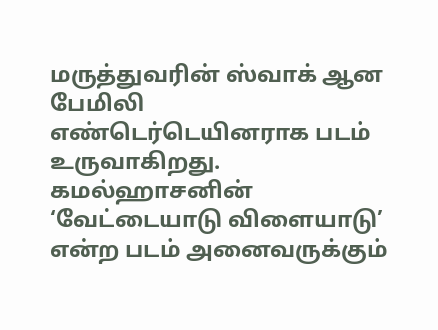மருத்துவரின் ஸ்வாக் ஆன பேமிலி எண்டெர்டெயினராக படம் உருவாகிறது. கமல்ஹாசனின் ‘வேட்டையாடு விளையாடு’ என்ற படம் அனைவருக்கும்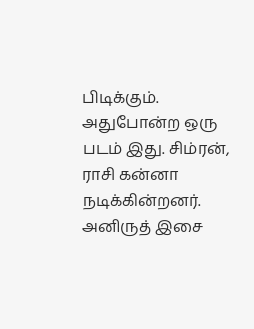பிடிக்கும். அதுபோன்ற ஒரு படம் இது. சிம்ரன், ராசி கன்னா நடிக்கின்றனர். அனிருத் இசை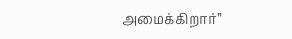அமைக்கிறார்’’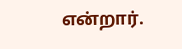என்றார்.